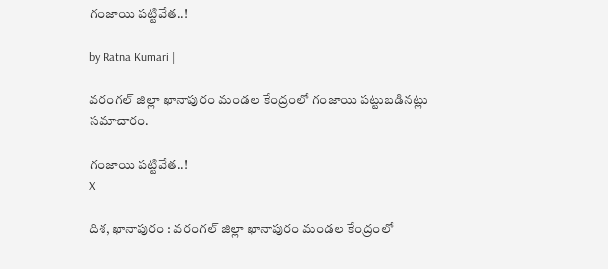గంజాయి పట్టివేత..!

by Ratna Kumari |

వరంగల్ జిల్లా ఖానాపురం మండల కేంద్రంలో గంజాయి పట్టుబడినట్లు సమాచారం.

గంజాయి పట్టివేత..!
X

దిశ, ఖానాపురం : వరంగల్ జిల్లా ఖానాపురం మండల కేంద్రంలో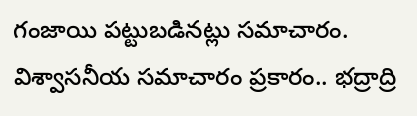గంజాయి పట్టుబడినట్లు సమాచారం. విశ్వాసనీయ సమాచారం ప్రకారం.. భద్రాద్రి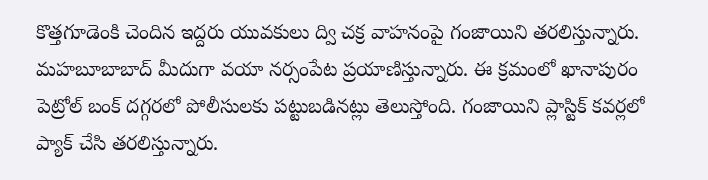కొత్తగూడెంకి చెందిన ఇద్దరు యువకులు ద్వి చక్ర వాహనంపై గంజాయిని తరలిస్తున్నారు. మహబూబాబాద్ మీదుగా వయా నర్సంపేట ప్రయాణిస్తున్నారు. ఈ క్రమంలో ఖానాపురం పెట్రోల్ బంక్ దగ్గరలో పోలీసులకు పట్టుబడినట్లు తెలుస్తోంది. గంజాయిని ప్లాస్టిక్ కవర్లలో ప్యాక్ చేసి తరలిస్తున్నారు.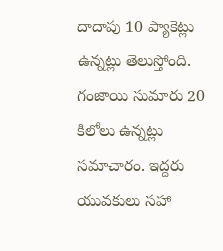దాదాపు 10 ప్యాకెట్లు ఉన్నట్లు తెలుస్తోంది. గంజాయి సుమారు 20 కిలోలు ఉన్నట్లు సమాచారం. ఇద్దరు యువకులు సహా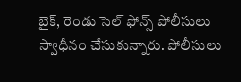బైక్, రెండు సెల్ ఫోన్స్ పోలీసులు స్వాధీనం చేసుకున్నారు. పోలీసులు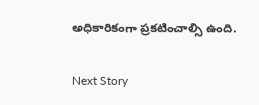అధికారికంగా ప్రకటించాల్సి ఉంది.

Next Story